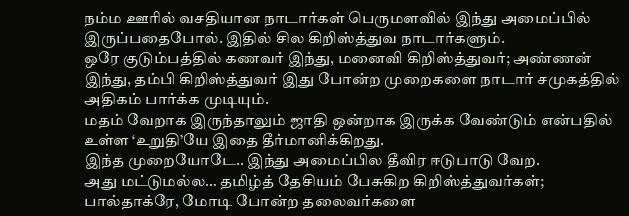நம்ம ஊரில் வசதியான நாடார்கள் பெருமளவில் இந்து அமைப்பில் இருப்பதைபோல். இதில் சில கிறிஸ்த்துவ நாடார்களும்.
ஒரே குடும்பத்தில் கணவர் இந்து, மனைவி கிறிஸ்த்துவர்; அண்ணன் இந்து, தம்பி கிறிஸ்த்துவர் இது போன்ற முறைகளை நாடார் சமுகத்தில் அதிகம் பார்க்க முடியும்.
மதம் வேறாக இருந்தாலும் ஜாதி ஒன்றாக இருக்க வேண்டும் என்பதில் உள்ள ‘உறுதி’யே இதை தீர்மானிக்கிறது.
இந்த முறையோடே.. இந்து அமைப்பில தீவிர ஈடுபாடு வேற.
அது மட்டுமல்ல… தமிழ்த் தேசியம் பேசுகிற கிறிஸ்த்துவர்கள்; பால்தாக்ரே, மோடி போன்ற தலைவர்களை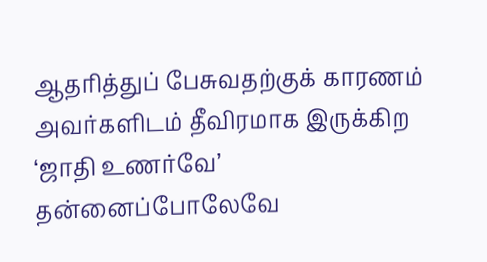ஆதரித்துப் பேசுவதற்குக் காரணம் அவர்களிடம் தீவிரமாக இருக்கிற ‘ஜாதி உணர்வே’
தன்னைப்போலேவே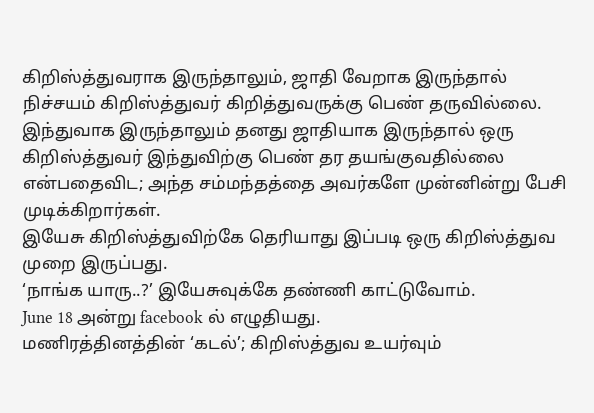கிறிஸ்த்துவராக இருந்தாலும், ஜாதி வேறாக இருந்தால் நிச்சயம் கிறிஸ்த்துவர் கிறித்துவருக்கு பெண் தருவில்லை.
இந்துவாக இருந்தாலும் தனது ஜாதியாக இருந்தால் ஒரு கிறிஸ்த்துவர் இந்துவிற்கு பெண் தர தயங்குவதில்லை என்பதைவிட; அந்த சம்மந்தத்தை அவர்களே முன்னின்று பேசி முடிக்கிறார்கள்.
இயேசு கிறிஸ்த்துவிற்கே தெரியாது இப்படி ஒரு கிறிஸ்த்துவ முறை இருப்பது.
‘நாங்க யாரு..?’ இயேசுவுக்கே தண்ணி காட்டுவோம்.
June 18 அன்று facebook ல் எழுதியது.
மணிரத்தினத்தின் ‘கடல்’; கிறிஸ்த்துவ உயர்வும்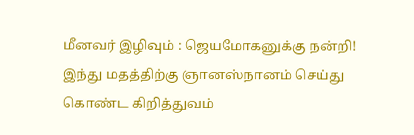மீனவர் இழிவும் : ஜெயமோகனுக்கு நன்றி!
இந்து மதத்திற்கு ஞானஸ்நானம் செய்து கொண்ட கிறித்துவம்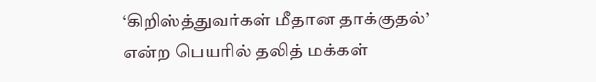‘கிறிஸ்த்துவர்கள் மீதான தாக்குதல்’ என்ற பெயரில் தலித் மக்கள்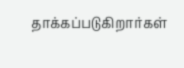தாக்கப்படுகிறார்கள்